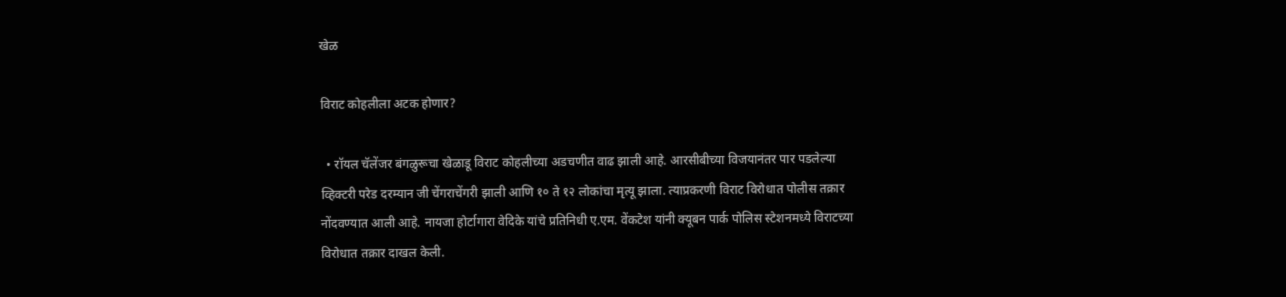खेळ

विराट कोहलीला अटक होणार?

  • रॉयल चॅलेंजर बंगळुरूचा खेळाडू विराट कोहलीच्या अडचणीत वाढ झाली आहे. आरसीबीच्या विजयानंतर पार पडलेल्या व्हिक्टरी परेड दरम्यान जी चेंगराचेंगरी झाली आणि १० ते १२ लोकांचा मृत्यू झाला. त्याप्रकरणी विराट विरोधात पोलीस तक्रार नोंदवण्यात आली आहे. नायजा होर्टागारा वेदिके यांचे प्रतिनिधी ए.एम. वेंकटेश यांनी क्यूबन पार्क पोलिस स्टेशनमध्ये विराटच्या विरोधात तक्रार दाखल केली.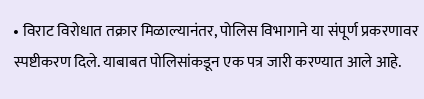• विराट विरोधात तक्रार मिळाल्यानंतर, पोलिस विभागाने या संपूर्ण प्रकरणावर स्पष्टीकरण दिले. याबाबत पोलिसांकडून एक पत्र जारी करण्यात आले आहे.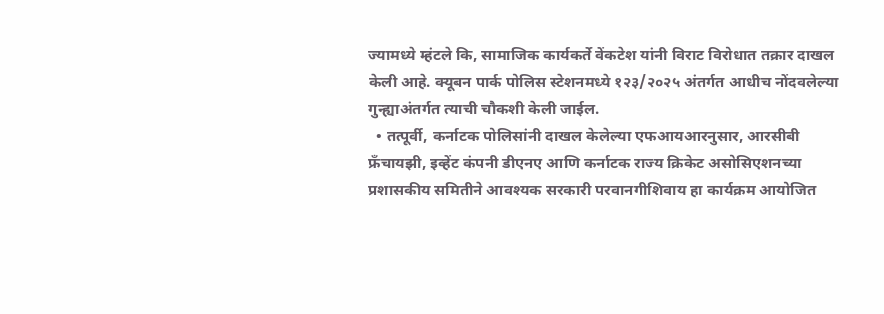ज्यामध्ये म्हंटले कि, सामाजिक कार्यकर्ते वेंकटेश यांनी विराट विरोधात तक्रार दाखल केली आहे. क्यूबन पार्क पोलिस स्टेशनमध्ये १२३/२०२५ अंतर्गत आधीच नोंदवलेल्या गुन्ह्याअंतर्गत त्याची चौकशी केली जाईल.
  • तत्पूर्वी, कर्नाटक पोलिसांनी दाखल केलेल्या एफआयआरनुसार, आरसीबी फ्रँचायझी, इव्हेंट कंपनी डीएनए आणि कर्नाटक राज्य क्रिकेट असोसिएशनच्या प्रशासकीय समितीने आवश्यक सरकारी परवानगीशिवाय हा कार्यक्रम आयोजित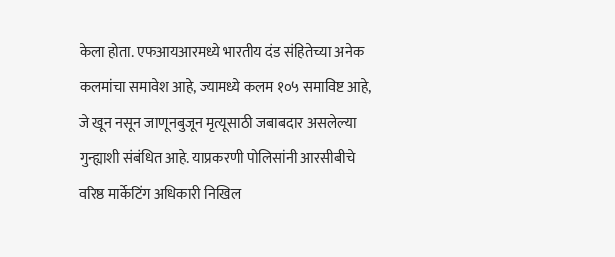केला होता. एफआयआरमध्ये भारतीय दंड संहितेच्या अनेक कलमांचा समावेश आहे, ज्यामध्ये कलम १०५ समाविष्ट आहे, जे खून नसून जाणूनबुजून मृत्यूसाठी जबाबदार असलेल्या गुन्ह्याशी संबंधित आहे. याप्रकरणी पोलिसांनी आरसीबीचे वरिष्ठ मार्केटिंग अधिकारी निखिल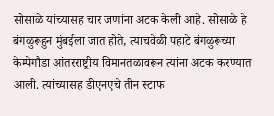सोसाळे यांच्यासह चार जणांना अटक केली आहे. सोसाळे हे बंगळुरूहुन मुंबईला जात होते, त्याचवेळी पहाटे बंगळुरूच्या केम्पेगौडा आंतरराष्ट्रीय विमानतळावरून त्यांना अटक करण्यात आली. त्यांच्यासह डीएनएचे तीन स्टाफ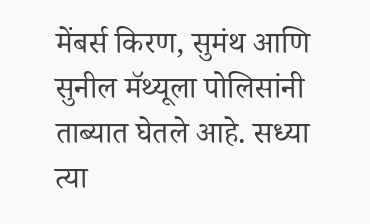मेंबर्स किरण, सुमंथ आणि सुनील मॅथ्यूला पोलिसांनी ताब्यात घेतले आहे. सध्या त्या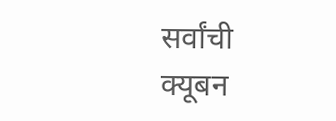सर्वांची क्यूबन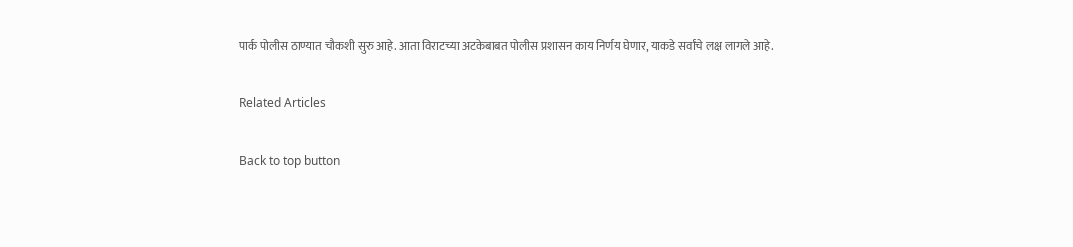पार्क पोलीस ठाण्यात चौकशी सुरु आहे. आता विराटच्या अटकेबाबत पोलीस प्रशासन काय निर्णय घेणार, याकडे सर्वांचे लक्ष लागले आहे.

Related Articles

Back to top button